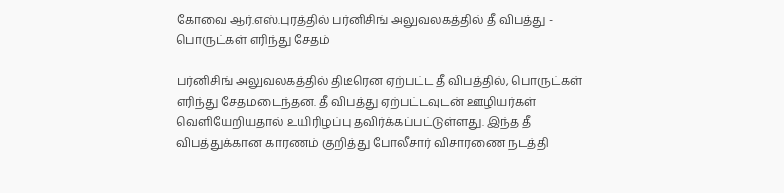கோவை ஆர்.எஸ்.புரத்தில் பர்னிசிங் அலுவலகத்தில் தீ விபத்து - பொருட்கள் எரிந்து சேதம்

பர்னிசிங் அலுவலகத்தில் திடீரென ஏற்பட்ட தீ விபத்தில், பொருட்கள் எரிந்து சேதமடைந்தன. தீ விபத்து ஏற்பட்டவுடன் ஊழியர்கள் வெளியேறியதால் உயிரிழப்பு தவிர்க்கப்பட்டுள்ளது. இந்த தீ விபத்துக்கான காரணம் குறித்து போலீசார் விசாரணை நடத்தி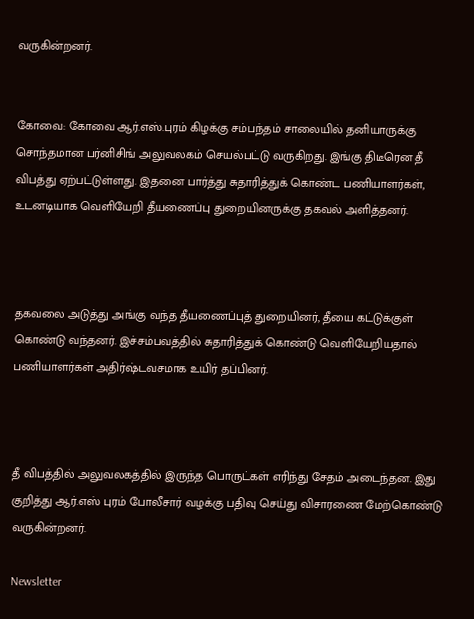வருகின்றனர்.


கோவை: கோவை ஆர்.எஸ்.புரம் கிழக்கு சம்பந்தம் சாலையில் தனியாருக்கு சொந்தமான பர்னிசிங் அலுவலகம் செயல்பட்டு வருகிறது. இங்கு திடீரென தீ விபத்து ஏற்பட்டுள்ளது. இதனை பார்த்து சுதாரித்துக் கொண்ட பணியாளர்கள், உடனடியாக வெளியேறி தீயணைப்பு துறையினருக்கு தகவல் அளித்தனர்.



தகவலை அடுத்து அங்கு வந்த தீயணைப்புத் துறையினர், தீயை கட்டுக்குள் கொண்டு வந்தனர். இச்சம்பவத்தில் சுதாரித்துக் கொண்டு வெளியேறியதால் பணியாளர்கள் அதிர்ஷ்டவசமாக உயிர் தப்பினர்.



தீ விபத்தில் அலுவலகத்தில் இருந்த பொருட்கள் எரிந்து சேதம் அடைந்தன. இது குறித்து ஆர்.எஸ் புரம் போலீசார் வழக்கு பதிவு செய்து விசாரணை மேற்கொண்டு வருகின்றனர்.

Newsletter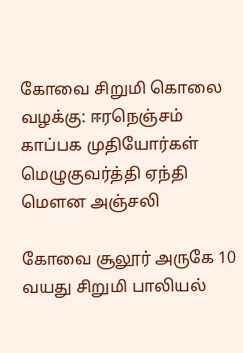கோவை சிறுமி கொலை வழக்கு: ஈரநெஞ்சம் காப்பக முதியோர்கள் மெழுகுவர்த்தி ஏந்தி மௌன அஞ்சலி

கோவை சூலூர் அருகே 10 வயது சிறுமி பாலியல்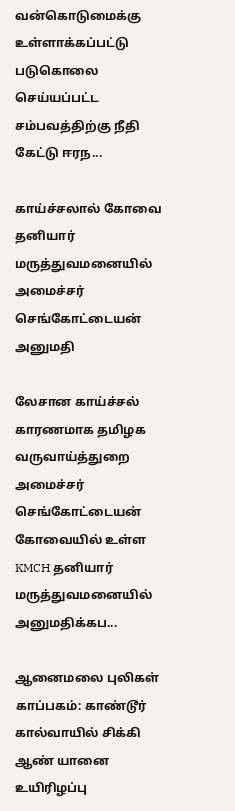வன்கொடுமைக்கு உள்ளாக்கப்பட்டு படுகொலை செய்யப்பட்ட சம்பவத்திற்கு நீதி கேட்டு ஈரந...

காய்ச்சலால் கோவை தனியார் மருத்துவமனையில் அமைச்சர் செங்கோட்டையன் அனுமதி

லேசான காய்ச்சல் காரணமாக தமிழக வருவாய்த்துறை அமைச்சர் செங்கோட்டையன் கோவையில் உள்ள KMCH தனியார் மருத்துவமனையில் அனுமதிக்கப...

ஆனைமலை புலிகள் காப்பகம்: காண்டூர் கால்வாயில் சிக்கி ஆண் யானை உயிரிழப்பு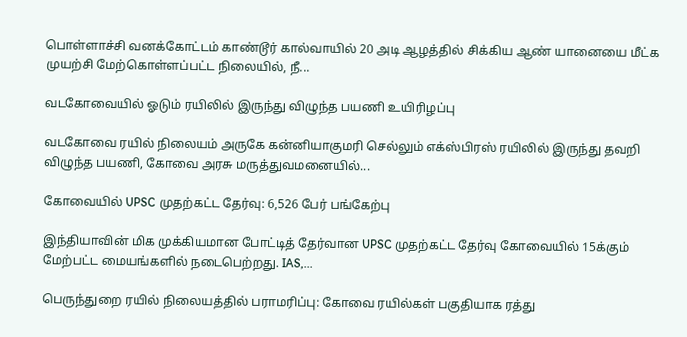பொள்ளாச்சி வனக்கோட்டம் காண்டூர் கால்வாயில் 20 அடி ஆழத்தில் சிக்கிய ஆண் யானையை மீட்க முயற்சி மேற்கொள்ளப்பட்ட நிலையில், நீ...

வடகோவையில் ஓடும் ரயிலில் இருந்து விழுந்த பயணி உயிரிழப்பு

வடகோவை ரயில் நிலையம் அருகே கன்னியாகுமரி செல்லும் எக்ஸ்பிரஸ் ரயிலில் இருந்து தவறி விழுந்த பயணி, கோவை அரசு மருத்துவமனையில்...

கோவையில் UPSC முதற்கட்ட தேர்வு: 6,526 பேர் பங்கேற்பு

இந்தியாவின் மிக முக்கியமான போட்டித் தேர்வான UPSC முதற்கட்ட தேர்வு கோவையில் 15க்கும் மேற்பட்ட மையங்களில் நடைபெற்றது. IAS,...

பெருந்துறை ரயில் நிலையத்தில் பராமரிப்பு: கோவை ரயில்கள் பகுதியாக ரத்து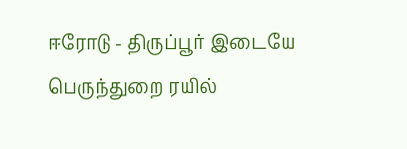ஈரோடு - திருப்பூர் இடையே பெருந்துறை ரயில்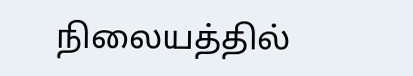நிலையத்தில்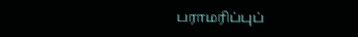பராமரிப்புப்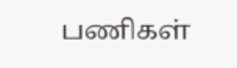பணிகள்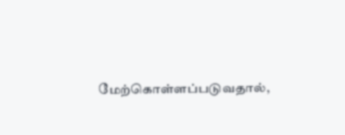மேற்கொள்ளப்படுவதால்,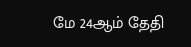மே 24ஆம் தேதி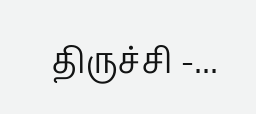திருச்சி -...